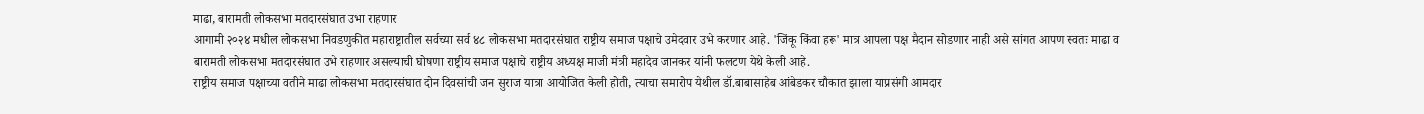माढा, बारामती लोकसभा मतदारसंघात उभा राहणार
आगामी २०२४ मधील लोकसभा निवडणुकीत महाराष्ट्रातील सर्वच्या सर्व ४८ लोकसभा मतदारसंघात राष्ट्रीय समाज पक्षाचे उमेदवार उभे करणार आहे. 'जिंकू किंवा हरू' मात्र आपला पक्ष मैदान सोडणार नाही असे सांगत आपण स्वतः माढा व बारामती लोकसभा मतदारसंघात उभे राहणार असल्याची घोषणा राष्ट्रीय समाज पक्षाचे राष्ट्रीय अध्यक्ष माजी मंत्री महादेव जानकर यांनी फलटण येथे केली आहे.
राष्ट्रीय समाज पक्षाच्या वतीने माढा लोकसभा मतदारसंघात दोन दिवसांची जन सुराज यात्रा आयोजित केली होती, त्याचा समारोप येथील डॉ.बाबासाहेब आंबेडकर चौकात झाला याप्रसंगी आमदार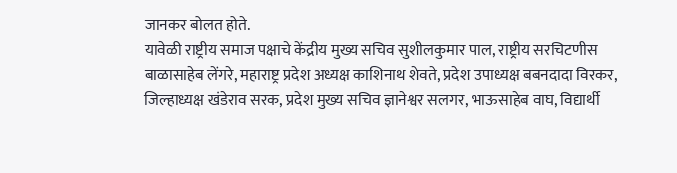जानकर बोलत होते.
यावेळी राष्ट्रीय समाज पक्षाचे केंद्रीय मुख्य सचिव सुशीलकुमार पाल, राष्ट्रीय सरचिटणीस बाळासाहेब लेंगरे, महाराष्ट्र प्रदेश अध्यक्ष काशिनाथ शेवते, प्रदेश उपाध्यक्ष बबनदादा विरकर, जिल्हाध्यक्ष खंडेराव सरक, प्रदेश मुख्य सचिव ज्ञानेश्वर सलगर, भाऊसाहेब वाघ, विद्यार्थी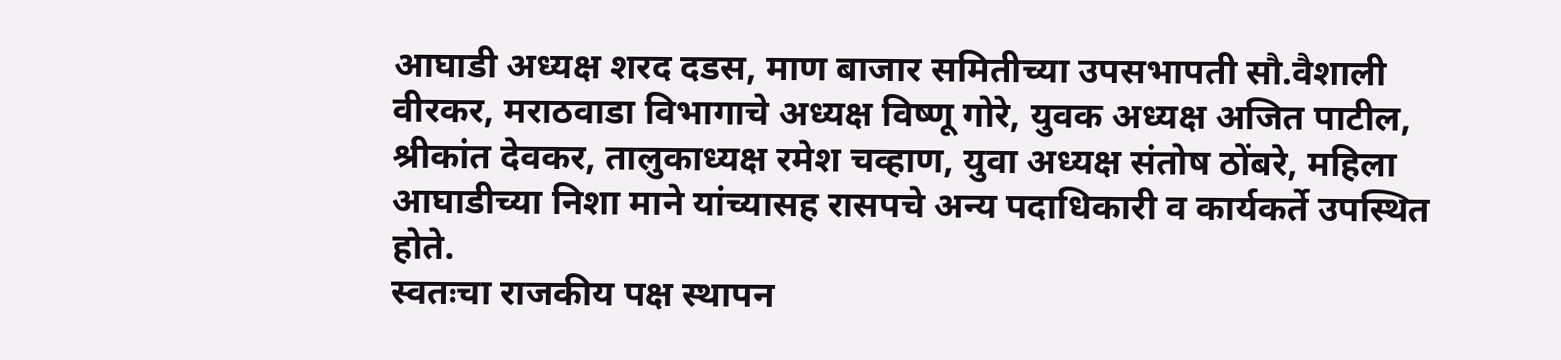आघाडी अध्यक्ष शरद दडस, माण बाजार समितीच्या उपसभापती सौ.वैशाली वीरकर, मराठवाडा विभागाचे अध्यक्ष विष्णू गोरे, युवक अध्यक्ष अजित पाटील, श्रीकांत देवकर, तालुकाध्यक्ष रमेश चव्हाण, युवा अध्यक्ष संतोष ठोंबरे, महिला आघाडीच्या निशा माने यांच्यासह रासपचे अन्य पदाधिकारी व कार्यकर्ते उपस्थित होते.
स्वतःचा राजकीय पक्ष स्थापन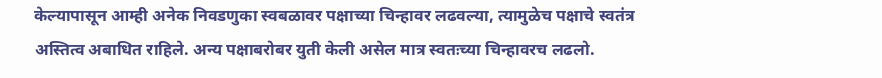केल्यापासून आम्ही अनेक निवडणुका स्वबळावर पक्षाच्या चिन्हावर लढवल्या, त्यामुळेच पक्षाचे स्वतंत्र अस्तित्व अबाधित राहिले. अन्य पक्षाबरोबर युती केली असेल मात्र स्वतःच्या चिन्हावरच लढलो.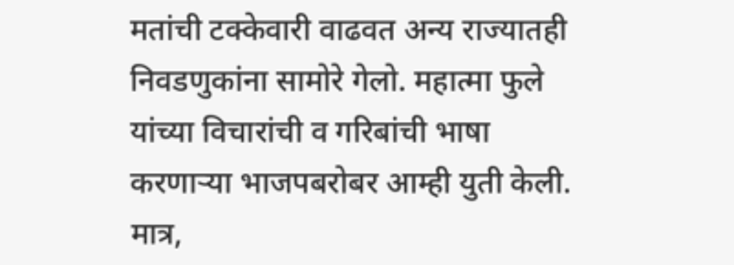मतांची टक्केवारी वाढवत अन्य राज्यातही निवडणुकांना सामोरे गेलो. महात्मा फुले यांच्या विचारांची व गरिबांची भाषा करणाऱ्या भाजपबरोबर आम्ही युती केली. मात्र,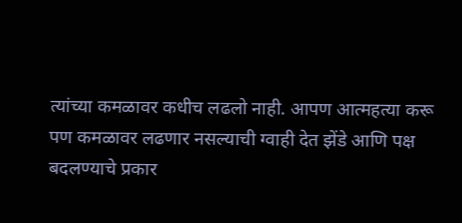त्यांच्या कमळावर कधीच लढलो नाही. आपण आत्महत्या करू पण कमळावर लढणार नसल्याची ग्वाही देत झेंडे आणि पक्ष बदलण्याचे प्रकार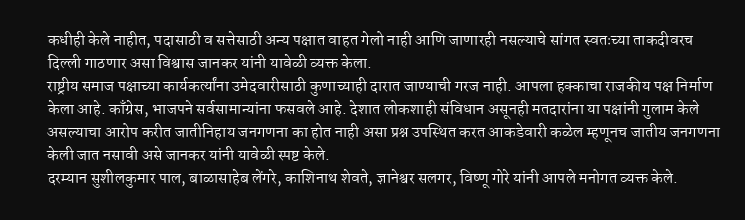कधीही केले नाहीत, पदासाठी व सत्तेसाठी अन्य पक्षात वाहत गेलो नाही आणि जाणारही नसल्याचे सांगत स्वतःच्या ताकदीवरच दिल्ली गाठणार असा विश्वास जानकर यांनी यावेळी व्यक्त केला.
राष्ट्रीय समाज पक्षाच्या कार्यकर्त्यांना उमेदवारीसाठी कुणाच्याही दारात जाण्याची गरज नाही. आपला हक्काचा राजकीय पक्ष निर्माण केला आहे. काँग्रेस, भाजपने सर्वसामान्यांना फसवले आहे. देशात लोकशाही संविधान असूनही मतदारांना या पक्षांनी गुलाम केले असल्याचा आरोप करीत जातीनिहाय जनगणना का होत नाही असा प्रश्न उपस्थित करत आकडेवारी कळेल म्हणूनच जातीय जनगणना केली जात नसावी असे जानकर यांनी यावेळी स्पष्ट केले.
दरम्यान सुशीलकुमार पाल, बाळासाहेब लेंगरे, काशिनाथ शेवते, ज्ञानेश्वर सलगर, विष्णू गोरे यांनी आपले मनोगत व्यक्त केले.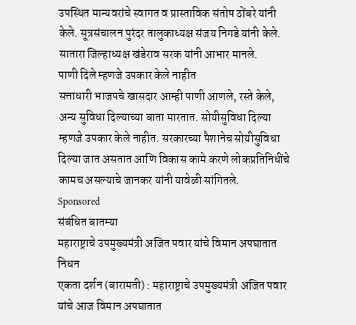उपस्थित मान्यवरांचे स्वागत व प्रास्ताविक संतोष ठोंबरे यांनी केले. सूत्रसंचालन पुरंदर तालुकाध्यक्ष संजय निगडे यांनी केले. सातारा जिल्हाध्यक्ष खंडेराव सरक यांनी आभार मानले.
पाणी दिले म्हणजे उपकार केले नाहीत
सत्ताधारी भाजपचे खासदार आम्ही पाणी आणले, रस्ते केले, अन्य सुविधा दिल्याच्या बाता मारतात. सोयीसुविधा दिल्या म्हणजे उपकार केले नाहीत. सरकारच्या पैशानेच सोयीसुविधा दिल्या जात असतात आणि विकास कामे करणे लोकप्रतिनिधींचे कामच असल्याचे जानकर यांनी यावेळी सांगितले.
Sponsored
संबंधित बातम्या
महाराष्ट्राचे उपमुख्यमंत्री अजित पवार यांचे विमान अपघातात निधन
एकता दर्शन (बारामती) : महाराष्ट्राचे उपमुख्यमंत्री अजित पवार यांचे आज विमान अपघातात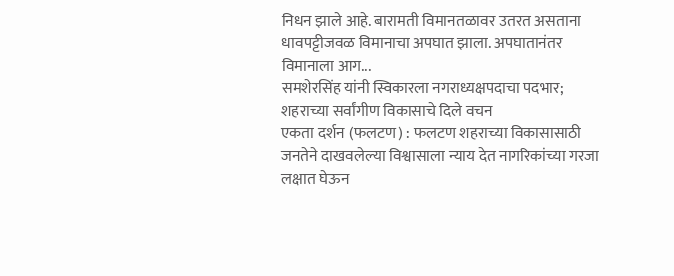निधन झाले आहे. बारामती विमानतळावर उतरत असताना धावपट्टीजवळ विमानाचा अपघात झाला. अपघातानंतर विमानाला आग...
समशेरसिंह यांनी स्विकारला नगराध्यक्षपदाचा पदभार; शहराच्या सर्वांगीण विकासाचे दिले वचन
एकता दर्शन (फलटण) : फलटण शहराच्या विकासासाठी जनतेने दाखवलेल्या विश्वासाला न्याय देत नागरिकांच्या गरजा लक्षात घेऊन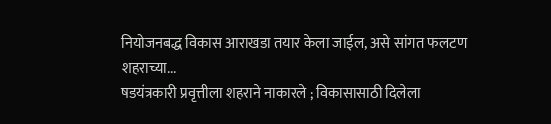नियोजनबद्ध विकास आराखडा तयार केला जाईल, असे सांगत फलटण शहराच्या...
षडयंत्रकारी प्रवृत्तीला शहराने नाकारले ; विकासासाठी दिलेला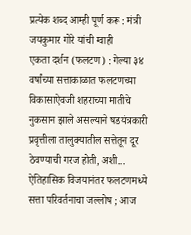प्रत्येक शब्द आम्ही पूर्ण करू : मंत्री जयकुमार गोरे यांची ग्वाही
एकता दर्शन (फलटण) : गेल्या ३४ वर्षांच्या सत्ताकाळात फलटणच्या विकासाऐवजी शहराच्या मातीचे नुकसान झाले असल्याने षडयंत्रकारी प्रवृत्तीला तालुक्यातील सत्तेतून दूर ठेवण्याची गरज होती, अशी...
ऐतिहासिक विजयानंतर फलटणमध्ये सत्ता परिवर्तनाचा जल्लोष ; आज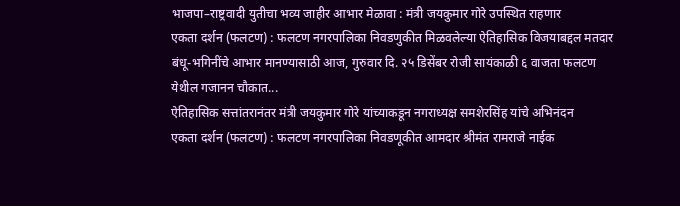भाजपा–राष्ट्रवादी युतीचा भव्य जाहीर आभार मेळावा : मंत्री जयकुमार गोरे उपस्थित राहणार
एकता दर्शन (फलटण) : फलटण नगरपालिका निवडणुकीत मिळवलेल्या ऐतिहासिक विजयाबद्दल मतदार बंधू-भगिनींचे आभार मानण्यासाठी आज, गुरुवार दि. २५ डिसेंबर रोजी सायंकाळी ६ वाजता फलटण येथील गजानन चौकात...
ऐतिहासिक सत्तांतरानंतर मंत्री जयकुमार गोरे यांच्याकडून नगराध्यक्ष समशेरसिंह यांचे अभिनंदन
एकता दर्शन (फलटण) : फलटण नगरपालिका निवडणूकीत आमदार श्रीमंत रामराजे नाईक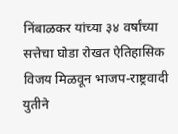निंबाळकर यांच्या ३४ वर्षांच्या सत्तेचा घोडा रोखत ऐतिहासिक विजय मिळवून भाजप-राष्ट्रवादी युतीने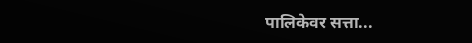पालिकेवर सत्ता...